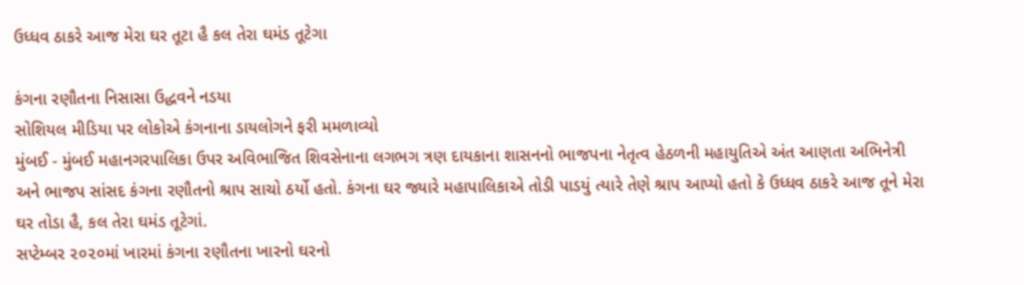ઉધ્ધવ ઠાકરે આજ મેરા ઘર તૂટા હૈ કલ તેરા ઘમંડ તૂટેગા

કંગના રણૌતના નિસાસા ઉદ્ધવને નડયા
સોશિયલ મીડિયા પર લોકોએ કંગનાના ડાયલોગને ફરી મમળાવ્યો
મુંબઈ - મુંબઈ મહાનગરપાલિકા ઉપર અવિભાજિત શિવસેનાના લગભગ ત્રણ દાયકાના શાસનનો ભાજપના નેતૃત્વ હેઠળની મહાયુતિએ અંત આણતા અભિનેત્રી અને ભાજપ સાંસદ કંગના રણૌતનો શ્રાપ સાચો ઠર્યો હતો. કંગના ઘર જ્યારે મહાપાલિકાએ તોડી પાડયું ત્યારે તેણે શ્રાપ આપ્યો હતો કે ઉધ્ધવ ઠાકરે આજ તૂને મેરા ઘર તોડા હૈ, કલ તેરા ઘમંડ તૂટેગાં.
સપ્ટેમ્બર ૨૦૨૦માં ખારમાં કંગના રણૌતના ખારનો ઘરનો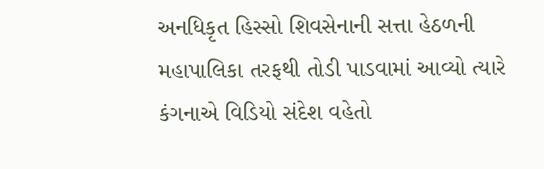અનધિકૃત હિસ્સો શિવસેનાની સત્તા હેઠળની મહાપાલિકા તરફથી તોડી પાડવામાં આવ્યો ત્યારે કંગનાએ વિડિયો સંદેશ વહેતો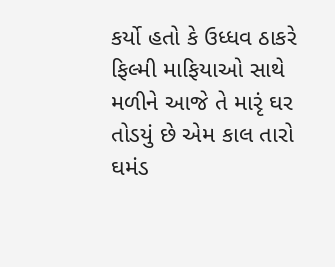કર્યો હતો કે ઉધ્ધવ ઠાકરે ફિલ્મી માફિયાઓ સાથે મળીને આજે તે મારૃં ઘર તોડયું છે એમ કાલ તારો ઘમંડ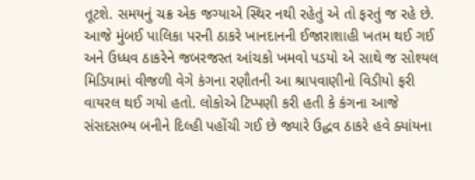તૂટશે. સમયનું ચક્ર એક જગ્યાએ સ્થિર નથી રહેતું એ તો ફરતું જ રહે છે.
આજે મુંબઈ પાલિકા પરની ઠાકરે ખાનદાનની ઈજારાશાહી ખતમ થઈ ગઈ અને ઉધ્ધવ ઠાકરેને જબરજસ્ત આંચકો ખમવો પડયો એ સાથે જ સોશ્યલ મિડિયામાં વીજળી વેગે કંગના રણૌતની આ શ્રાપવાણીનો વિડીયો ફરી વાયરલ થઈ ગયો હતો. લોકોએ ટિપ્પણી કરી હતી કે કંગના આજે સંસદસભ્ય બનીને દિલ્હી પહોંચી ગઈ છે જ્યારે ઉદ્ધવ ઠાકરે હવે ક્યાંયના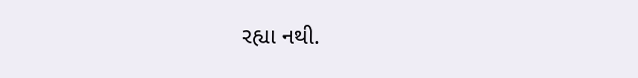રહ્યા નથી.